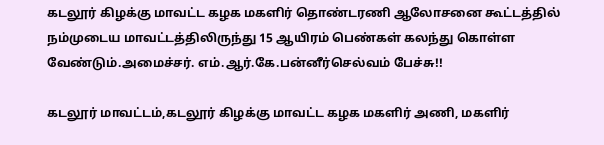கடலூர் கிழக்கு மாவட்ட கழக மகளிர் தொண்டரணி ஆலோசனை கூட்டத்தில் நம்முடைய மாவட்டத்திலிருந்து 15 ஆயிரம் பெண்கள் கலந்து கொள்ள வேண்டும்.அமைச்சர். எம்.ஆர்.கே.பன்னீர்செல்வம் பேச்சு!!

கடலூர் மாவட்டம்,கடலூர் கிழக்கு மாவட்ட கழக மகளிர் அணி, மகளிர்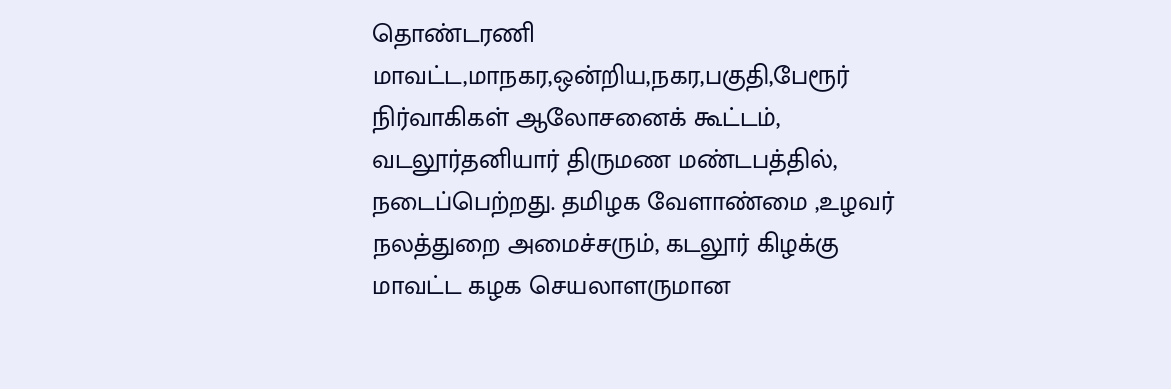தொண்டரணி மாவட்ட,மாநகர,ஒன்றிய,நகர,பகுதி,பேரூர் நிர்வாகிகள் ஆலோசனைக் கூட்டம், வடலூர்தனியார் திருமண மண்டபத்தில், நடைப்பெற்றது. தமிழக வேளாண்மை ,உழவர் நலத்துறை அமைச்சரும், கடலூர் கிழக்கு மாவட்ட கழக செயலாளருமான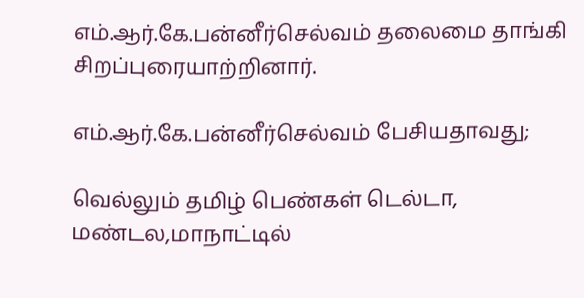எம்.ஆர்.கே.பன்னீர்செல்வம் தலைமை தாங்கி சிறப்புரையாற்றினார்.

எம்.ஆர்.கே.பன்னீர்செல்வம் பேசியதாவது;

வெல்லும் தமிழ் பெண்கள் டெல்டா, மண்டல,மாநாட்டில்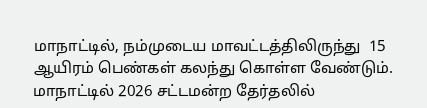மாநாட்டில், நம்முடைய மாவட்டத்திலிருந்து  15 ஆயிரம் பெண்கள் கலந்து கொள்ள வேண்டும். மாநாட்டில் 2026 சட்டமன்ற தேர்தலில்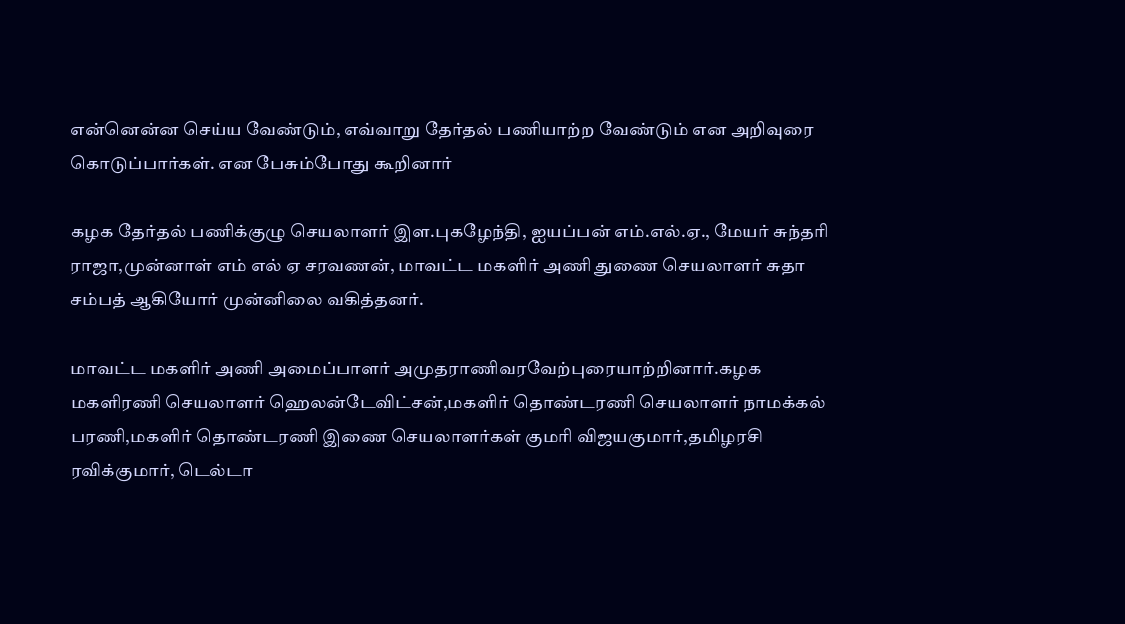என்னென்ன செய்ய வேண்டும், எவ்வாறு தேர்தல் பணியாற்ற வேண்டும் என அறிவுரை கொடுப்பார்கள். என பேசும்போது கூறினார்

கழக தேர்தல் பணிக்குழு செயலாளர் இள.புகழேந்தி, ஐயப்பன் எம்.எல்.ஏ., மேயர் சுந்தரி ராஜா,முன்னாள் எம் எல் ஏ சரவணன், மாவட்ட மகளிர் அணி துணை செயலாளர் சுதா சம்பத் ஆகியோர் முன்னிலை வகித்தனர்.

மாவட்ட மகளிர் அணி அமைப்பாளர் அமுதராணிவரவேற்புரையாற்றினார்.கழக மகளிரணி செயலாளர் ஹெலன்டேவிட்சன்,மகளிர் தொண்டரணி செயலாளர் நாமக்கல் பரணி,மகளிர் தொண்டரணி இணை செயலாளர்கள் குமரி விஜயகுமார்,தமிழரசி ரவிக்குமார், டெல்டா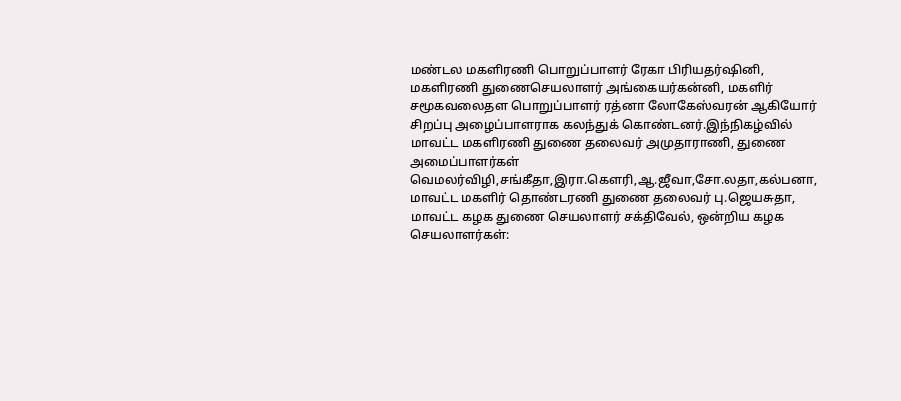மண்டல மகளிரணி பொறுப்பாளர் ரேகா பிரியதர்ஷினி, மகளிரணி துணைசெயலாளர் அங்கையர்கன்னி, மகளிர் சமூகவலைதள பொறுப்பாளர் ரத்னா லோகேஸ்வரன் ஆகியோர் சிறப்பு அழைப்பாளராக கலந்துக் கொண்டனர்.இந்நிகழ்வில் மாவட்ட மகளிரணி துணை தலைவர் அமுதாராணி, துணை அமைப்பாளர்கள் வெமலர்விழி,சங்கீதா,இரா.கெளரி,ஆ.ஜீவா,சோ.லதா,கல்பனா, மாவட்ட மகளிர் தொண்டரணி துணை தலைவர் பு.ஜெயசுதா, மாவட்ட கழக துணை செயலாளர் சக்திவேல், ஒன்றிய கழக செயலாளர்கள்: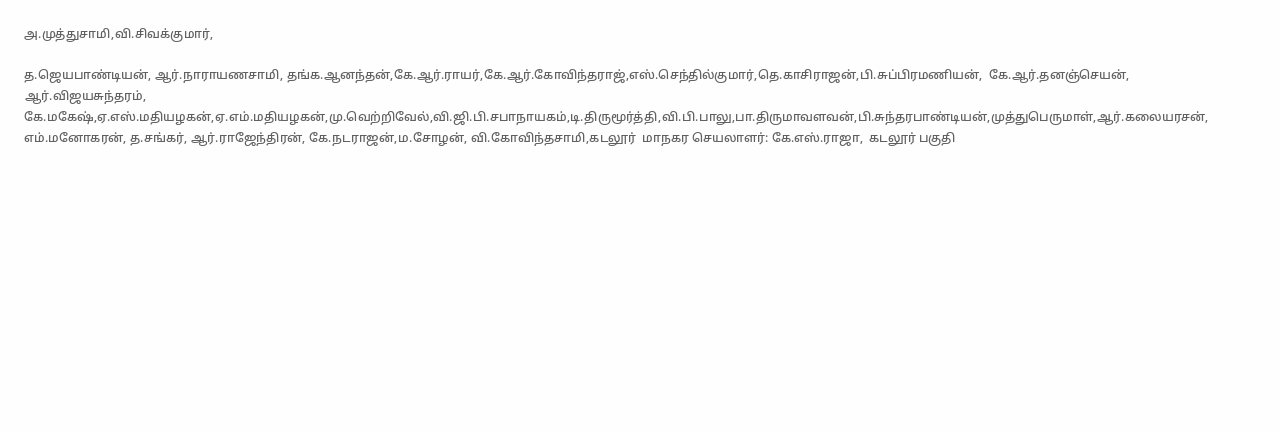அ.முத்துசாமி,வி.சிவக்குமார்,

த.ஜெயபாண்டியன், ஆர்.நாராயணசாமி, தங்க.ஆனந்தன்,கே.ஆர்.ராயர்,கே.ஆர்.கோவிந்தராஜ்,எஸ்.செந்தில்குமார்,தெ.காசிராஜன்,பி.சுப்பிரமணியன்,  கே.ஆர்.தனஞ்செயன், ஆர்.விஜயசுந்தரம், கே.மகேஷ்,ஏ.எஸ்.மதியழகன்,ஏ.எம்.மதியழகன்,மு.வெற்றிவேல்,வி.ஜி.பி.சபாநாயகம்,டி.திருமூர்த்தி,வி.பி.பாலு,பா.திருமாவளவன்,பி.சுந்தரபாண்டியன்,முத்துபெருமாள்,ஆர்.கலையரசன்,  எம்.மனோகரன், த.சங்கர், ஆர்.ராஜேந்திரன், கே.நடராஜன்,ம.சோழன், வி.கோவிந்தசாமி,கடலூர்  மாநகர செயலாளர்: கே.எஸ்.ராஜா,  கடலூர் பகுதி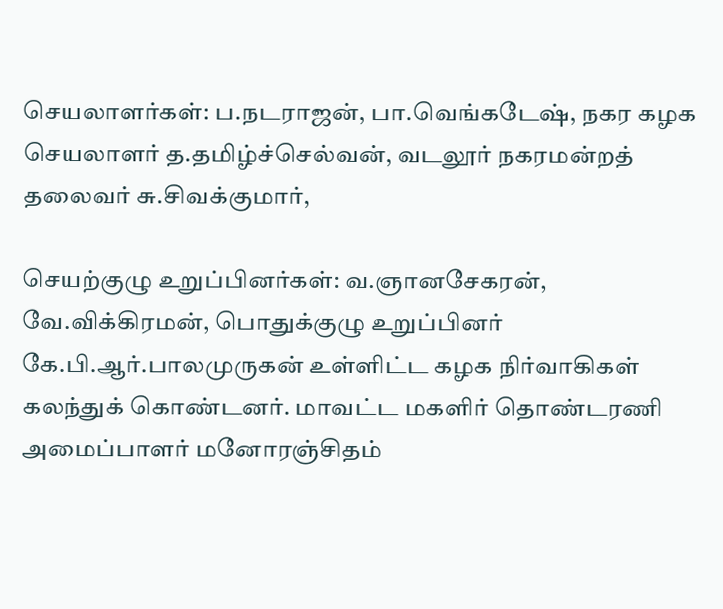செயலாளர்கள்: ப.நடராஜன், பா.வெங்கடேஷ், நகர கழக செயலாளர் த.தமிழ்ச்செல்வன், வடலூர் நகரமன்றத் தலைவர் சு.சிவக்குமார்,

செயற்குழு உறுப்பினர்கள்: வ.ஞானசேகரன், வே.விக்கிரமன், பொதுக்குழு உறுப்பினர் கே.பி.ஆர்.பாலமுருகன் உள்ளிட்ட கழக நிர்வாகிகள் கலந்துக் கொண்டனர். மாவட்ட மகளிர் தொண்டரணி அமைப்பாளர் மனோரஞ்சிதம்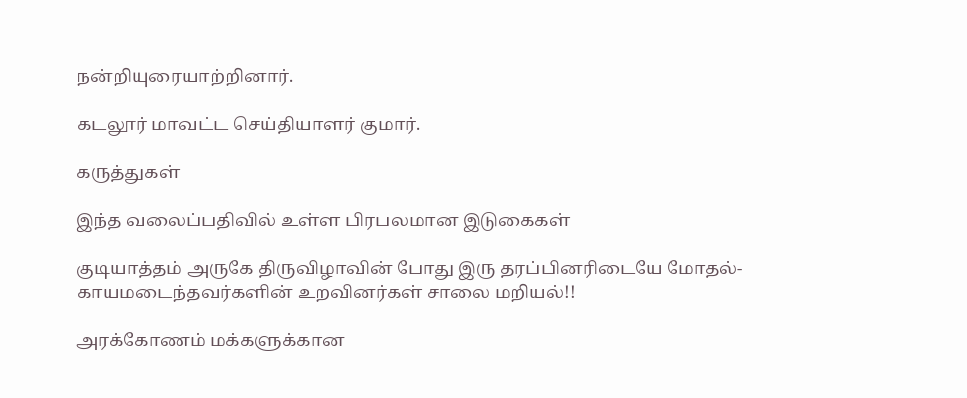நன்றியுரையாற்றினார்.

கடலூர் மாவட்ட செய்தியாளர் குமார்.

கருத்துகள்

இந்த வலைப்பதிவில் உள்ள பிரபலமான இடுகைகள்

குடியாத்தம் அருகே திருவிழாவின் போது இரு தரப்பினரிடையே மோதல்- காயமடைந்தவர்களின் உறவினர்கள் சாலை மறியல்!!

அரக்கோணம் மக்களுக்கான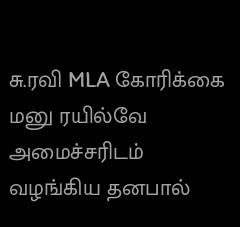சு.ரவி MLA கோரிக்கை மனு ரயில்வே அமைச்சரிடம் வழங்கிய தனபால்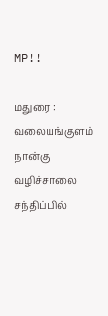MP!!

மதுரை : வலையங்குளம் நான்கு வழிச்சாலை சந்திப்பில்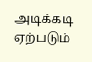அடிக்கடி ஏற்படும்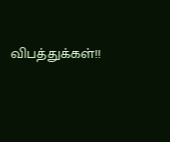விபத்துக்கள்!!